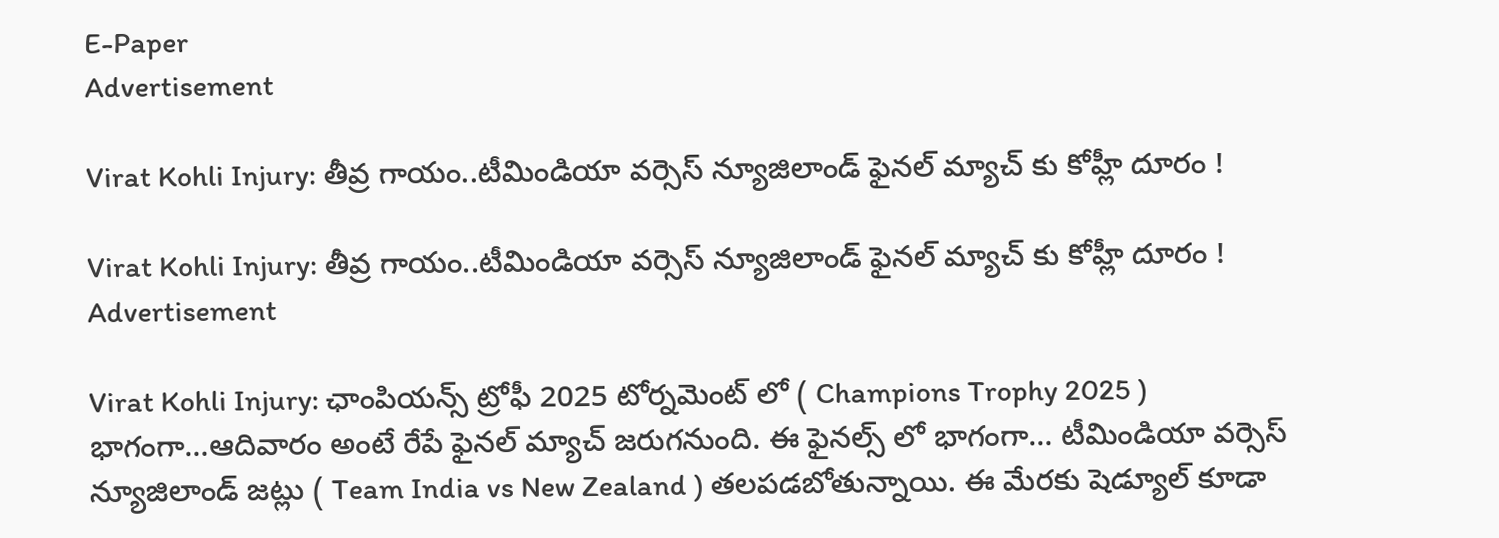E-Paper
Advertisement

Virat Kohli Injury: తీవ్ర గాయం..టీమిండియా వర్సెస్‌ న్యూజిలాండ్‌ ఫైనల్ మ్యాచ్ కు కోహ్లీ దూరం !

Virat Kohli Injury: తీవ్ర గాయం..టీమిండియా వర్సెస్‌ న్యూజిలాండ్‌ ఫైనల్ మ్యాచ్ కు కోహ్లీ దూరం !
Advertisement

Virat Kohli Injury: ఛాంపియన్స్‌ ట్రోఫీ 2025 టోర్నమెంట్‌ లో ( Champions Trophy 2025 ) భాగంగా…ఆదివారం అంటే రేపే ఫైనల్‌ మ్యాచ్‌ జరుగనుంది. ఈ ఫైనల్స్‌ లో భాగంగా… టీమిండియా వర్సెస్‌ న్యూజిలాండ్‌ జట్లు ( Team India vs New Zealand ) తలపడబోతున్నాయి. ఈ మేరకు షెడ్యూల్‌ కూడా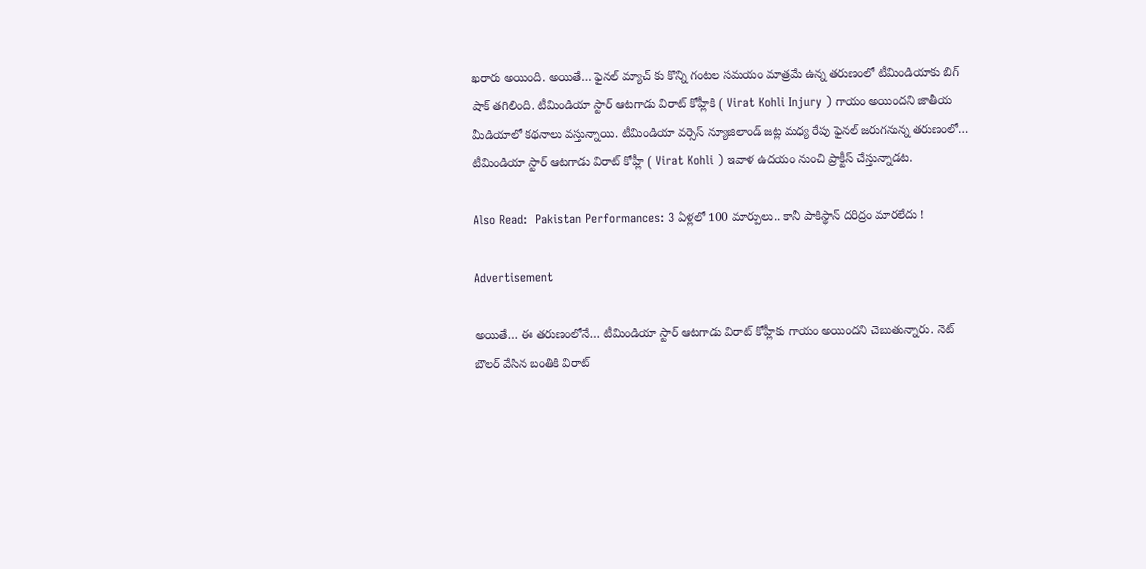ఖరారు అయింది. అయితే… ఫైనల్‌ మ్యాచ్‌ కు కొన్ని గంటల సమయం మాత్రమే ఉన్న తరుణంలో టీమిండియాకు బిగ్‌ షాక్‌ తగిలింది. టీమిండియా స్టార్‌ ఆటగాడు విరాట్‌ కోహ్లీకి ( Virat Kohli Injury ) గాయం అయిందని జాతీయ మీడియాలో కథనాలు వస్తున్నాయి. టీమిండియా వర్సెస్‌ న్యూజిలాండ్‌ జట్ల మధ్య రేపు ఫైనల్ జరుగనున్న తరుణంలో… టీమిండియా స్టార్‌ ఆటగాడు విరాట్‌ కోహ్లీ ( Virat Kohli ) ఇవాళ ఉదయం నుంచి ప్రాక్టీస్‌ చేస్తున్నాడట.

Also Read:  Pakistan Performances: 3 ఏళ్లలో 100 మార్పులు.. కానీ పాకిస్థాన్ దరిద్రం మారలేదు !

Advertisement

అయితే… ఈ తరుణంలోనే… టీమిండియా స్టార్‌ ఆటగాడు విరాట్‌ కోహ్లీకు గాయం అయిందని చెబుతున్నారు. నెట్‌ బౌలర్‌ వేసిన బంతికి విరాట్‌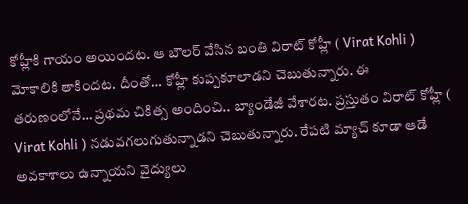కోహ్లీకి గాయం అయిందట. ఆ బౌలర్‌ వేసిన బంతి విరాట్‌ కోహ్లీ ( Virat Kohli ) మోకాలికి తాకిందట. దీంతో… కోహ్లీ కుప్పకూలాడని చెబుతున్నారు. ఈ తరుణంలోనే… ప్రథమ చికిత్స అందించి.. బ్యాండేజీ వేశారట. ప్రస్తుతం విరాట్‌ కోహ్లీ ( Virat Kohli ) నడువగలుగుతున్నాడని చెబుతున్నారు. రేపటి మ్యాచ్‌ కూడా ఆడే అవకాశాలు ఉన్నాయని వైద్యులు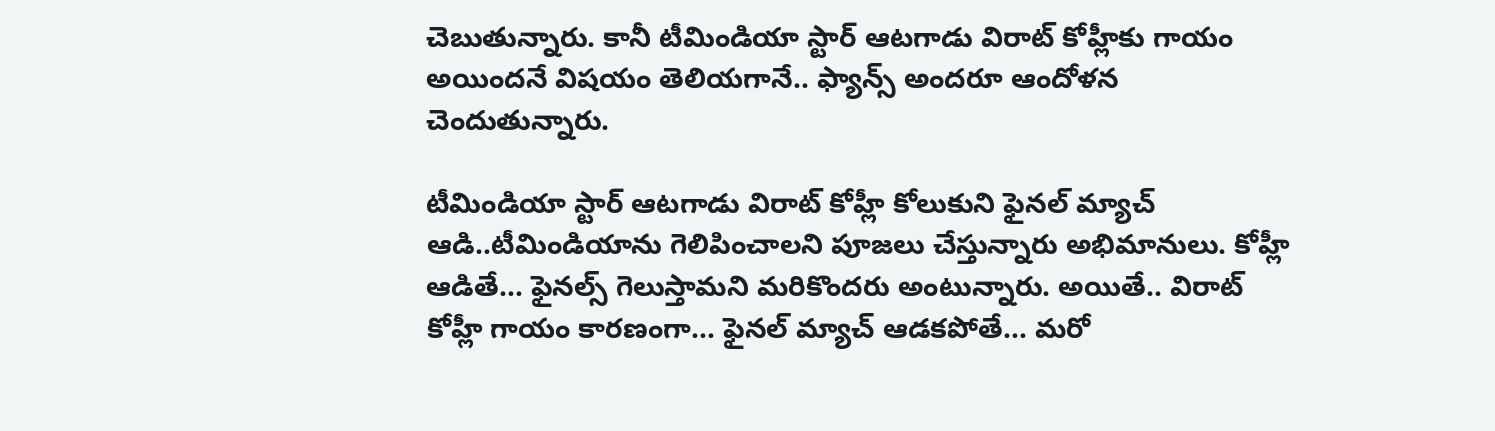చెబుతున్నారు. కానీ టీమిండియా స్టార్‌ ఆటగాడు విరాట్‌ కోహ్లీకు గాయం అయిందనే విషయం తెలియగానే.. ఫ్యాన్స్‌ అందరూ ఆందోళన చెందుతున్నారు.

టీమిండియా స్టార్‌ ఆటగాడు విరాట్‌ కోహ్లీ కోలుకుని ఫైనల్‌ మ్యాచ్ ఆడి..టీమిండియాను గెలిపించాలని పూజలు చేస్తున్నారు అభిమానులు. కోహ్లీ ఆడితే… ఫైనల్స్‌ గెలుస్తామని మరికొందరు అంటున్నారు. అయితే.. విరాట్‌ కోహ్లీ గాయం కారణంగా… ఫైనల్‌ మ్యాచ్‌ ఆడకపోతే… మరో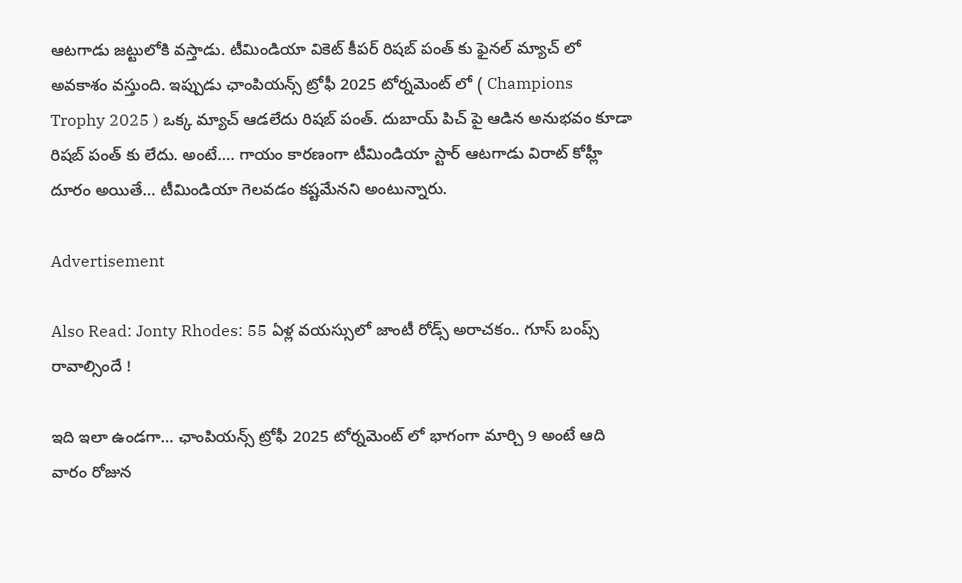ఆటగాడు జట్టులోకి వస్తాడు. టీమిండియా వికెట్‌ కీపర్‌ రిషబ్‌ పంత్‌ కు ఫైనల్ మ్యాచ్‌ లో అవకాశం వస్తుంది. ఇప్పుడు ఛాంపియన్స్‌ ట్రోఫీ 2025 టోర్నమెంట్‌ లో ( Champions Trophy 2025 ) ఒక్క మ్యాచ్‌ ఆడలేదు రిషబ్‌ పంత్‌. దుబాయ్‌ పిచ్‌ పై ఆడిన అనుభవం కూడా రిషబ్‌ పంత్‌ కు లేదు. అంటే…. గాయం కారణంగా టీమిండియా స్టార్‌ ఆటగాడు విరాట్‌ కోహ్లీ దూరం అయితే… టీమిండియా గెలవడం కష్టమేనని అంటున్నారు.

Advertisement

Also Read: Jonty Rhodes: 55 ఏళ్ల వయస్సులో జాంటీ రోడ్స్ అరాచకం.. గూస్ బంప్స్ రావాల్సిందే !

ఇది ఇలా ఉండగా… ఛాంపియన్స్‌ ట్రోఫీ 2025 టోర్నమెంట్‌ లో భాగంగా మార్చి 9 అంటే ఆది వారం రోజున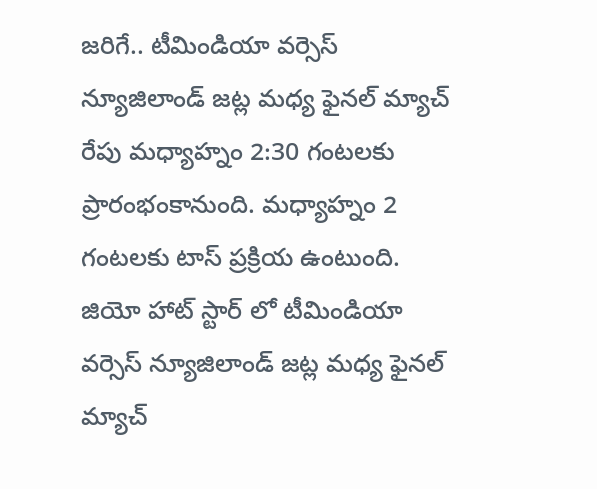జరిగే.. టీమిండియా వర్సెస్‌ న్యూజిలాండ్‌ జట్ల మధ్య ఫైనల్‌ మ్యాచ్‌ రేపు మధ్యాహ్నం 2:30 గంటలకు ప్రారంభంకానుంది. మధ్యాహ్నం 2 గంటలకు టాస్‌ ప్రక్రియ ఉంటుంది. జియో హాట్‌ స్టార్‌ లో టీమిండియా వర్సెస్‌ న్యూజిలాండ్‌ జట్ల మధ్య ఫైనల్‌ మ్యాచ్‌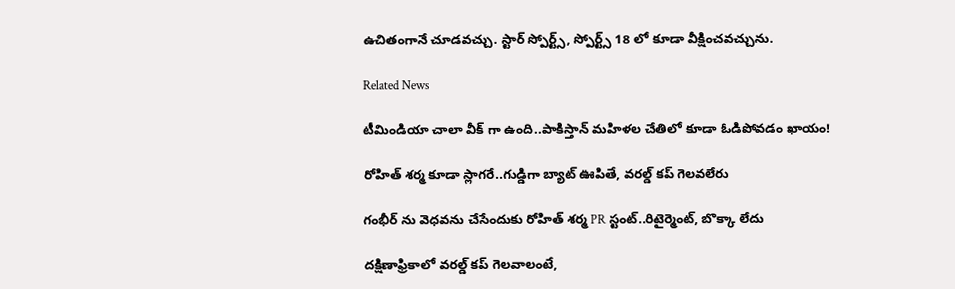ఉచితంగానే చూడవచ్చు. స్టార్‌ స్పోర్ట్స్‌, స్పోర్ట్స్‌ 18 లో కూడా వీక్షించవచ్చును.

Related News

టీమిండియా చాలా వీక్ గా ఉంది..పాకిస్తాన్ మ‌హిళ‌ల చేతిలో కూడా ఓడిపోవ‌డం ఖాయం!

రోహిత్ శ‌ర్మ‌ కూడా స్లాగ‌రే..గుడ్డిగా బ్యాట్ ఊపితే, వ‌ర‌ల్డ్ క‌ప్ గెల‌వ‌లేరు

గంభీర్ ను వెధ‌వ‌ను చేసేందుకు రోహిత్ శ‌ర్మ PR స్టంట్..రిటైర్మెంట్, బొక్కా లేదు

దక్షిణాఫ్రికాలో వ‌ర‌ల్డ్ క‌ప్ గెల‌వాలంటే,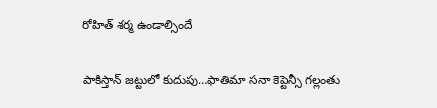రోహిత్ శ‌ర్మ ఉండాల్సిందే

పాకిస్తాన్ జ‌ట్టులో కుదుపు…ఫాతిమా స‌నా కెప్టెన్సీ గ‌ల్లంతు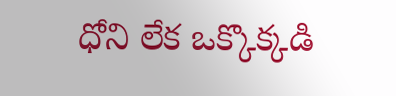ధోని లేక ఒక్కొక్క‌డి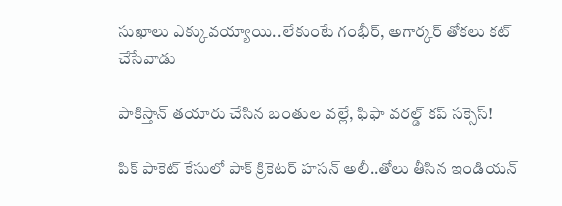సుఖాలు ఎక్కువ‌య్యాయి..లేకుంటే గంభీర్‌, అగార్క‌ర్ తోక‌లు క‌ట్ చేసేవాడు

పాకిస్తాన్ త‌యారు చేసిన బంతుల వ‌ల్లే, ఫిఫా వరల్డ్ కప్ స‌క్సెస్!

పిక్ పాకెట్ కేసులో పాక్ క్రికెట‌ర్ హసన్ అలీ..తోలు తీసిన ఇండియ‌న్‌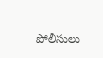పోలీసులు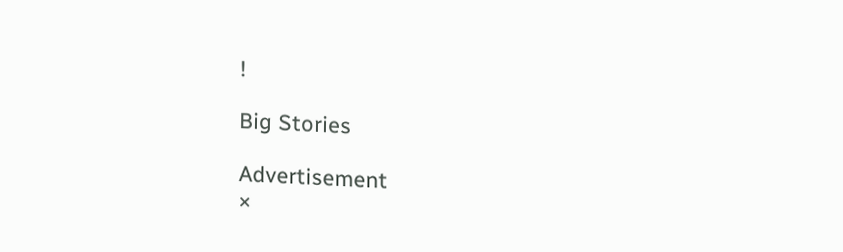!

Big Stories

Advertisement
×